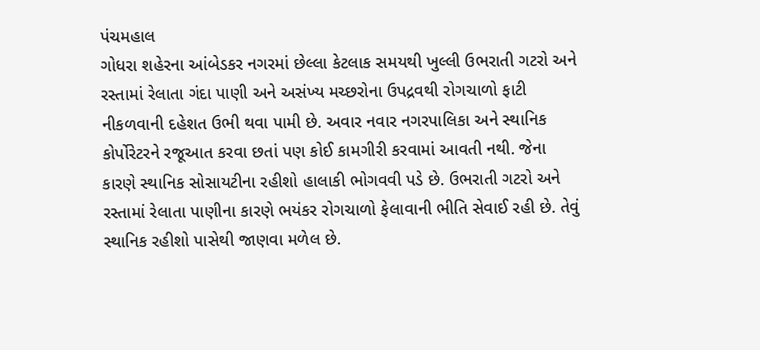પંચમહાલ
ગોધરા શહેરના આંબેડકર નગરમાં છેલ્લા કેટલાક સમયથી ખુલ્લી ઉભરાતી ગટરો અને રસ્તામાં રેલાતા ગંદા પાણી અને અસંખ્ય મચ્છરોના ઉપદ્રવથી રોગચાળો ફાટી નીકળવાની દહેશત ઉભી થવા પામી છે. અવાર નવાર નગરપાલિકા અને સ્થાનિક કોર્પોરેટરને રજૂઆત કરવા છતાં પણ કોઈ કામગીરી કરવામાં આવતી નથી. જેના કારણે સ્થાનિક સોસાયટીના રહીશો હાલાકી ભોગવવી પડે છે. ઉભરાતી ગટરો અને રસ્તામાં રેલાતા પાણીના કારણે ભયંકર રોગચાળો ફેલાવાની ભીતિ સેવાઈ રહી છે. તેવું સ્થાનિક રહીશો પાસેથી જાણવા મળેલ છે.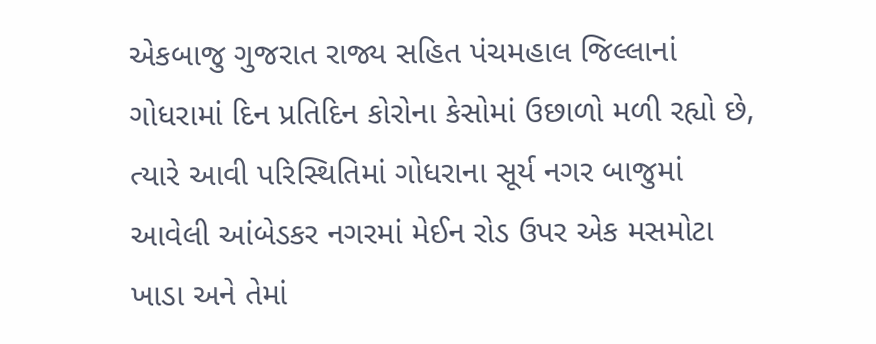એકબાજુ ગુજરાત રાજ્ય સહિત પંચમહાલ જિલ્લાનાં ગોધરામાં દિન પ્રતિદિન કોરોના કેસોમાં ઉછાળો મળી રહ્યો છે, ત્યારે આવી પરિસ્થિતિમાં ગોધરાના સૂર્ય નગર બાજુમાં આવેલી આંબેડકર નગરમાં મેઈન રોડ ઉપર એક મસમોટા ખાડા અને તેમાં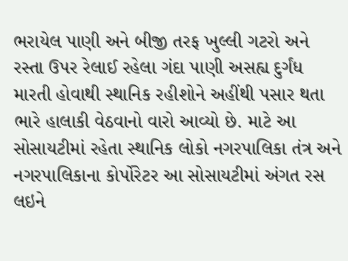ભરાયેલ પાણી અને બીજી તરફ ખુલ્લી ગટરો અને રસ્તા ઉપર રેલાઈ રહેલા ગંદા પાણી અસહ્ય દુર્ગંધ મારતી હોવાથી સ્થાનિક રહીશોને અહીંથી પસાર થતા ભારે હાલાકી વેઠવાનો વારો આવ્યો છે. માટે આ સોસાયટીમાં રહેતા સ્થાનિક લોકો નગરપાલિકા તંત્ર અને નગરપાલિકાના કોર્પોરેટર આ સોસાયટીમાં અંગત રસ લઇને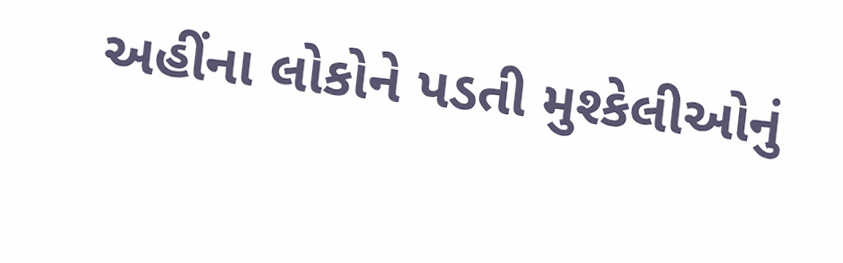અહીંના લોકોને પડતી મુશ્કેલીઓનું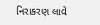નિરાકરણ લાવે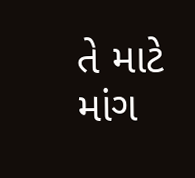તે માટે માંગ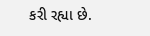કરી રહ્યા છે.